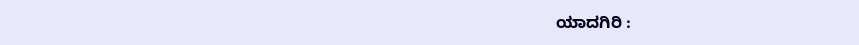ಯಾದಗಿರಿ :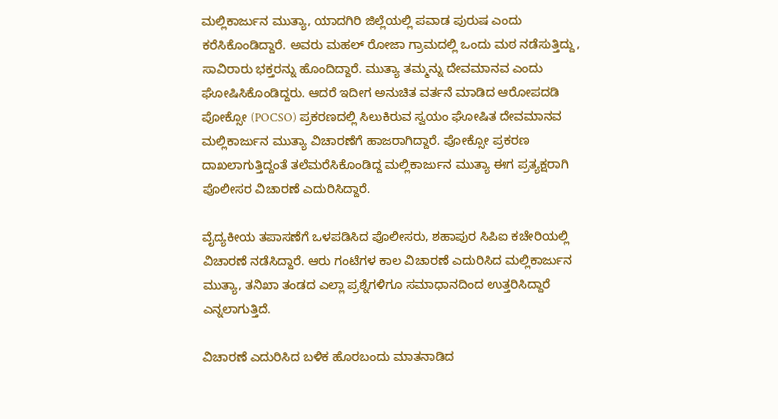ಮಲ್ಲಿಕಾರ್ಜುನ ಮುತ್ಯಾ, ಯಾದಗಿರಿ ಜಿಲ್ಲೆಯಲ್ಲಿ ಪವಾಡ ಪುರುಷ ಎಂದು ಕರೆಸಿಕೊಂಡಿದ್ದಾರೆ. ಅವರು ಮಹಲ್ ರೋಜಾ ಗ್ರಾಮದಲ್ಲಿ ಒಂದು ಮಠ ನಡೆಸುತ್ತಿದ್ದು, ಸಾವಿರಾರು ಭಕ್ತರನ್ನು ಹೊಂದಿದ್ದಾರೆ. ಮುತ್ಯಾ ತಮ್ಮನ್ನು ದೇವಮಾನವ ಎಂದು ಘೋಷಿಸಿಕೊಂಡಿದ್ದರು. ಆದರೆ ಇದೀಗ ಅನುಚಿತ ವರ್ತನೆ ಮಾಡಿದ ಆರೋಪದಡಿ ಪೋಕ್ಸೋ (POCSO) ಪ್ರಕರಣದಲ್ಲಿ ಸಿಲುಕಿರುವ ಸ್ವಯಂ ಘೋಷಿತ ದೇವಮಾನವ ಮಲ್ಲಿಕಾರ್ಜುನ ಮುತ್ಯಾ ವಿಚಾರಣೆಗೆ ಹಾಜರಾಗಿದ್ದಾರೆ. ಪೋಕ್ಸೋ ಪ್ರಕರಣ ದಾಖಲಾಗುತ್ತಿದ್ದಂತೆ ತಲೆಮರೆಸಿಕೊಂಡಿದ್ದ ಮಲ್ಲಿಕಾರ್ಜುನ ಮುತ್ಯಾ ಈಗ ಪ್ರತ್ಯಕ್ಷರಾಗಿ ಪೊಲೀಸರ ವಿಚಾರಣೆ ಎದುರಿಸಿದ್ದಾರೆ.

ವೈದ್ಯಕೀಯ ತಪಾಸಣೆಗೆ ಒಳಪಡಿಸಿದ ಪೊಲೀಸರು, ಶಹಾಪುರ ಸಿಪಿಐ ಕಚೇರಿಯಲ್ಲಿ ವಿಚಾರಣೆ ನಡೆಸಿದ್ದಾರೆ. ಆರು ಗಂಟೆಗಳ ಕಾಲ ವಿಚಾರಣೆ ಎದುರಿಸಿದ ಮಲ್ಲಿಕಾರ್ಜುನ ಮುತ್ಯಾ, ತನಿಖಾ ತಂಡದ ಎಲ್ಲಾ ಪ್ರಶ್ನೆಗಳಿಗೂ ಸಮಾಧಾನದಿಂದ ಉತ್ತರಿಸಿದ್ದಾರೆ ಎನ್ನಲಾಗುತ್ತಿದೆ.

ವಿಚಾರಣೆ ಎದುರಿಸಿದ ಬಳಿಕ ಹೊರಬಂದು ಮಾತನಾಡಿದ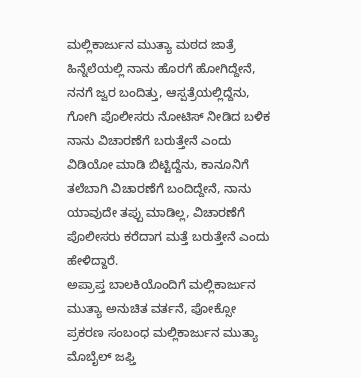ಮಲ್ಲಿಕಾರ್ಜುನ ಮುತ್ಯಾ ಮಠದ ಜಾತ್ರೆ ಹಿನ್ನೆಲೆಯಲ್ಲಿ ನಾನು ಹೊರಗೆ ಹೋಗಿದ್ದೇನೆ, ನನಗೆ ಜ್ವರ ಬಂದಿತ್ತು, ಆಸ್ಪತ್ರೆಯಲ್ಲಿದ್ದೆನು, ಗೋಗಿ ಪೊಲೀಸರು ನೋಟಿಸ್ ನೀಡಿದ ಬಳಿಕ ನಾನು ವಿಚಾರಣೆಗೆ ಬರುತ್ತೇನೆ ಎಂದು ವಿಡಿಯೋ ಮಾಡಿ ಬಿಟ್ಟಿದ್ದೆನು, ಕಾನೂನಿಗೆ ತಲೆಬಾಗಿ ವಿಚಾರಣೆಗೆ ಬಂದಿದ್ದೇನೆ, ನಾನು ಯಾವುದೇ ತಪ್ಪು ಮಾಡಿಲ್ಲ, ವಿಚಾರಣೆಗೆ ಪೊಲೀಸರು ಕರೆದಾಗ ಮತ್ತೆ ಬರುತ್ತೇನೆ ಎಂದು ಹೇಳಿದ್ದಾರೆ.
ಅಪ್ರಾಪ್ತ ಬಾಲಕಿಯೊಂದಿಗೆ ಮಲ್ಲಿಕಾರ್ಜುನ ಮುತ್ಯಾ ಅನುಚಿತ ವರ್ತನೆ, ಪೋಕ್ಸೋ ಪ್ರಕರಣ ಸಂಬಂಧ ಮಲ್ಲಿಕಾರ್ಜುನ ಮುತ್ಯಾ ಮೊಬೈಲ್ ಜಫ್ತಿ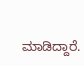ಮಾಡಿದ್ದಾರೆ.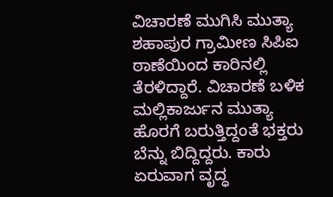ವಿಚಾರಣೆ ಮುಗಿಸಿ ಮುತ್ಯಾ ಶಹಾಪುರ ಗ್ರಾಮೀಣ ಸಿಪಿಐ ಠಾಣೆಯಿಂದ ಕಾರಿನಲ್ಲಿ ತೆರಳಿದ್ದಾರೆ. ವಿಚಾರಣೆ ಬಳಿಕ ಮಲ್ಲಿಕಾರ್ಜುನ ಮುತ್ಯಾ ಹೊರಗೆ ಬರುತ್ತಿದ್ದಂತೆ ಭಕ್ತರು ಬೆನ್ನು ಬಿದ್ದಿದ್ದರು. ಕಾರು ಏರುವಾಗ ವೃದ್ಧ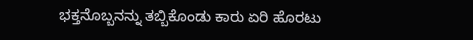ಭಕ್ತನೊಬ್ಬನನ್ನು ತಬ್ಬಿಕೊಂಡು ಕಾರು ಏರಿ ಹೊರಟು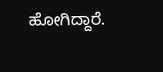ಹೋಗಿದ್ದಾರೆ.